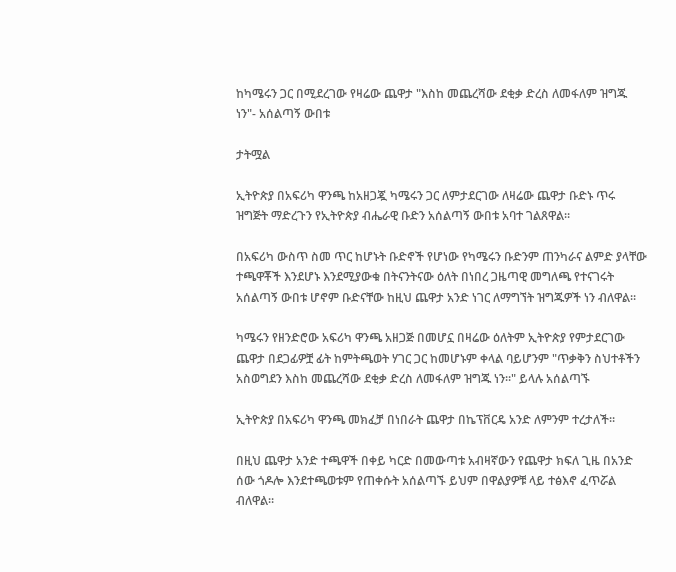ከካሜሩን ጋር በሚደረገው የዛሬው ጨዋታ "እስከ መጨረሻው ደቂቃ ድረስ ለመፋለም ዝግጁ ነን"- አሰልጣኝ ውበቱ

ታትሟል

ኢትዮጵያ በአፍሪካ ዋንጫ ከአዘጋጇ ካሜሩን ጋር ለምታደርገው ለዛሬው ጨዋታ ቡድኑ ጥሩ ዝግጅት ማድረጉን የኢትዮጵያ ብሔራዊ ቡድን አሰልጣኝ ውበቱ አባተ ገልጸዋል።

በአፍሪካ ውስጥ ስመ ጥር ከሆኑት ቡድኖች የሆነው የካሜሩን ቡድንም ጠንካራና ልምድ ያላቸው ተጫዋቾች እንደሆኑ እንደሚያውቁ በትናንትናው ዕለት በነበረ ጋዜጣዊ መግለጫ የተናገሩት አሰልጣኝ ውበቱ ሆኖም ቡድናቸው ከዚህ ጨዋታ አንድ ነገር ለማግኘት ዝግጁዎች ነን ብለዋል።

ካሜሩን የዘንድሮው አፍሪካ ዋንጫ አዘጋጅ በመሆኗ በዛሬው ዕለትም ኢትዮጵያ የምታደርገው ጨዋታ በደጋፊዎቿ ፊት ከምትጫወት ሃገር ጋር ከመሆኑም ቀላል ባይሆንም "ጥቃቅን ስህተቶችን አስወግደን እስከ መጨረሻው ደቂቃ ድረስ ለመፋለም ዝግጁ ነን።" ይላሉ አሰልጣኙ

ኢትዮጵያ በአፍሪካ ዋንጫ መክፈቻ በነበራት ጨዋታ በኬፕቨርዴ አንድ ለምንም ተረታለች።

በዚህ ጨዋታ አንድ ተጫዋች በቀይ ካርድ በመውጣቱ አብዛኛውን የጨዋታ ክፍለ ጊዜ በአንድ ሰው ጎዶሎ እንደተጫወቱም የጠቀሱት አሰልጣኙ ይህም በዋልያዎቹ ላይ ተፅእኖ ፈጥሯል ብለዋል።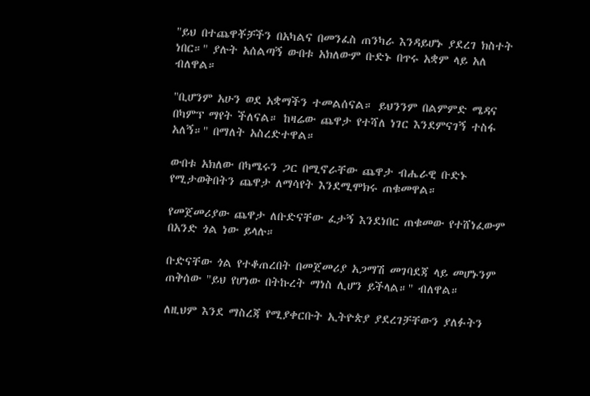"ይህ በተጨዋቾቻችን በአካልና በመንፈስ ጠንካራ እንዳይሆኑ ያደረገ ክስተት ነበር።" ያሉት አሰልጣኝ ውበቱ አክለውም ቡድኑ በጥሩ አቋም ላይ አለ ብለዋል።

"ቢሆንም አሁን ወደ አቋማችን ተመልሰናል። ይህንንም በልምምድ ሜዳና በካምፕ ማየት ችለናል። ከዛሬው ጨዋታ የተሻለ ነገር እንደምናገኝ ተስፋ አለኝ።" በማለት አስረድተዋል።

ውበቱ አክለው በካሜሩን ጋር በሚኖራቸው ጨዋታ ብሔራዊ ቡድኑ የሚታወቅበትን ጨዋታ ለማሳየት እንደሚሞክሩ ጠቁመዋል።

የመጀመሪያው ጨዋታ ለቡድናቸው ፈታኝ እንደነበር ጠቁመው የተሸነፈውም በአንድ ጎል ነው ይላሉ።

ቡድናቸው ጎል የተቆጠረበት በመጀመሪያ አጋማሽ መገባደጃ ላይ መሆኑንም ጠቅሰው "ይህ የሆነው በትኩረት ማነስ ሊሆን ይችላል።" ብለዋል።

ለዚህም እንደ ማስረጃ የሚያቀርቡት ኢትዮጵያ ያደረገቻቸውን ያለፉትን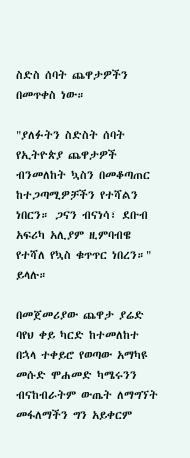ስድስ ሰባት ጨዋታዎችን በመጥቀስ ነው።

"ያለፉትን ስድስት ሰባት የኢትዮጵያ ጨዋታዎች ብንመለከት ኳስን በመቆጣጠር ከተጋጣሚዎቻችን የተሻልን ነበርን። ጋናን ብናነሳ፣ ደቡብ አፍሪካ አሊያም ዚምባብዌ የተሻለ የኳስ ቁጥጥር ነበረን።" ይላሉ።

በመጀመሪያው ጨዋታ ያሬድ ባየህ ቀይ ካርድ ከተመለከተ በኋላ ተቀይሮ የወጣው አማካዩ መሱድ ሞሐመድ ካሜሩንን ብናከብራትም ውጤት ለማግኘት መፋለማችን ግን አይቀርም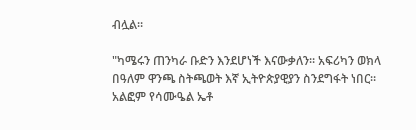ብሏል።

"ካሜሩን ጠንካራ ቡድን እንደሆነች እናውቃለን። አፍሪካን ወክላ በዓለም ዋንጫ ስትጫወት እኛ ኢትዮጵያዊያን ስንደግፋት ነበር። አልፎም የሳሙዔል ኤቶ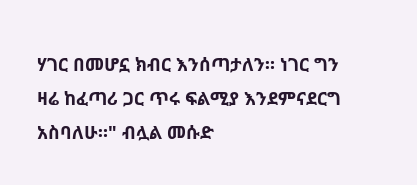ሃገር በመሆኗ ክብር እንሰጣታለን። ነገር ግን ዛሬ ከፈጣሪ ጋር ጥሩ ፍልሚያ እንደምናደርግ አስባለሁ።" ብሏል መሱድ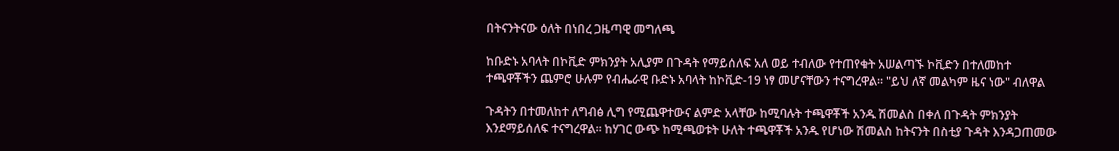በትናንትናው ዕለት በነበረ ጋዜጣዊ መግለጫ

ከቡድኑ አባላት በኮቪድ ምክንያት አሊያም በጉዳት የማይሰለፍ አለ ወይ ተብለው የተጠየቁት አሠልጣኙ ኮቪድን በተለመከተ ተጫዋቾችን ጨምሮ ሁሉም የብሔራዊ ቡድኑ አባላት ከኮቪድ-19 ነፃ መሆናቸውን ተናግረዋል። "ይህ ለኛ መልካም ዜና ነው" ብለዋል

ጉዳትን በተመለከተ ለግብፅ ሊግ የሚጨዋተውና ልምድ አላቸው ከሚባሉት ተጫዋቾች አንዱ ሽመልስ በቀለ በጉዳት ምክንያት እንደማይሰለፍ ተናግረዋል። ከሃገር ውጭ ከሚጫወቱት ሁለት ተጫዋቾች አንዱ የሆነው ሽመልስ ከትናንት በስቲያ ጉዳት እንዳጋጠመው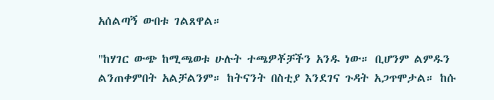አሰልጣኝ ውበቱ ገልጸዋል።

"ከሃገር ውጭ ከሚጫወቱ ሁሉት ተጫዎቾቻችን አንዱ ነው። ቢሆንም ልምዱን ልንጠቀምበት አልቻልንም። ከትናንት በስቲያ እንደገና ጉዳት አጋጥሞታል። ከሱ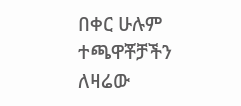በቀር ሁሉም ተጫዋቾቻችን ለዛሬው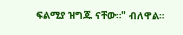ፍልሚያ ዝግጁ ናቸው።" ብለዋል።